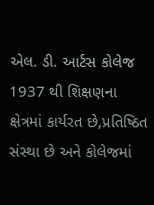એલ. ડી. આર્ટસ કોલેજ 1937 થી શિક્ષણના ક્ષેત્રમાં કાર્યરત છે,પ્રતિષ્ઠિત સંસ્થા છે અને કોલેજમાં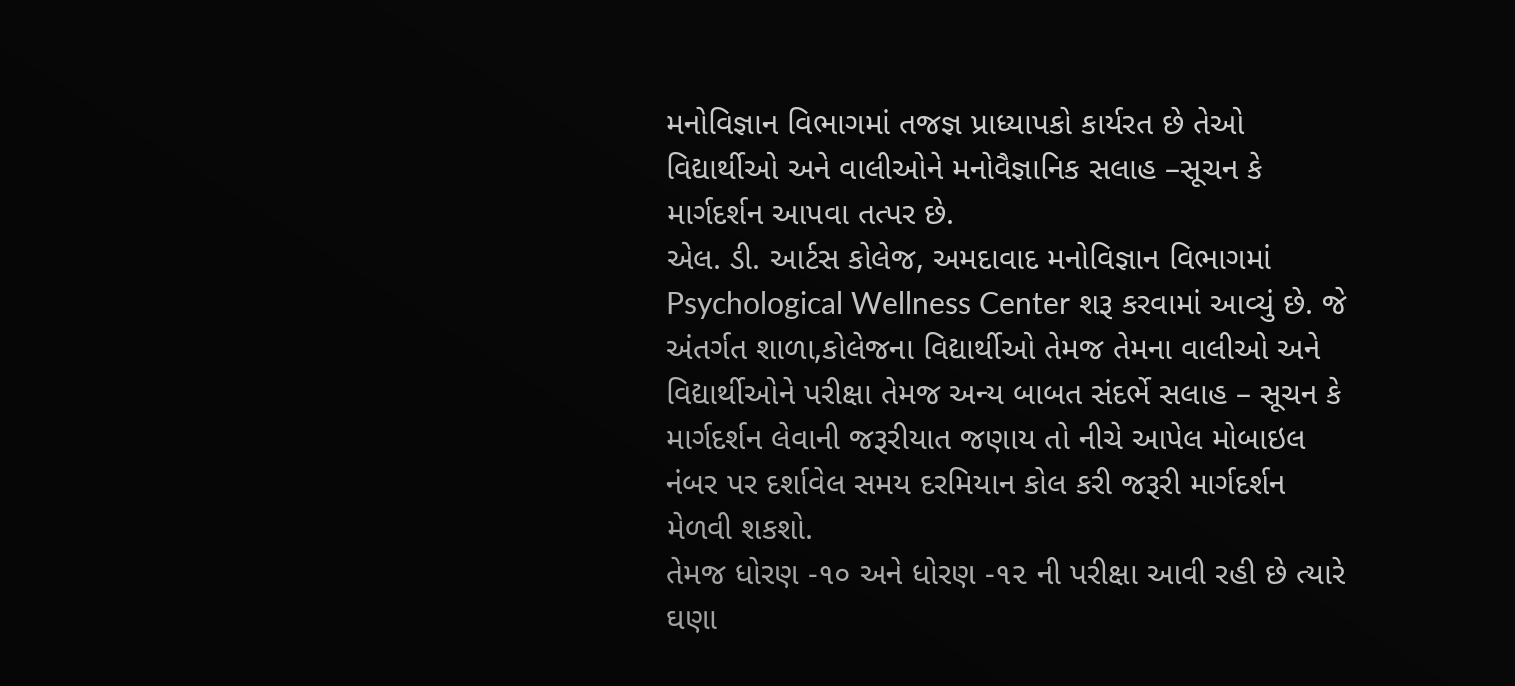મનોવિજ્ઞાન વિભાગમાં તજજ્ઞ પ્રાધ્યાપકો કાર્યરત છે તેઓ વિદ્યાર્થીઓ અને વાલીઓને મનોવૈજ્ઞાનિક સલાહ –સૂચન કે માર્ગદર્શન આપવા તત્પર છે.
એલ. ડી. આર્ટસ કોલેજ, અમદાવાદ મનોવિજ્ઞાન વિભાગમાં Psychological Wellness Center શરૂ કરવામાં આવ્યું છે. જે અંતર્ગત શાળા,કોલેજના વિદ્યાર્થીઓ તેમજ તેમના વાલીઓ અને વિદ્યાર્થીઓને પરીક્ષા તેમજ અન્ય બાબત સંદર્ભે સલાહ – સૂચન કે માર્ગદર્શન લેવાની જરૂરીયાત જણાય તો નીચે આપેલ મોબાઇલ નંબર પર દર્શાવેલ સમય દરમિયાન કોલ કરી જરૂરી માર્ગદર્શન મેળવી શકશો.
તેમજ ધોરણ -૧૦ અને ધોરણ -૧૨ ની પરીક્ષા આવી રહી છે ત્યારે ઘણા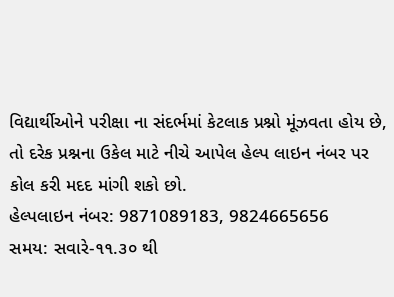વિદ્યાર્થીઓને પરીક્ષા ના સંદર્ભમાં કેટલાક પ્રશ્નો મૂંઝવતા હોય છે, તો દરેક પ્રશ્નના ઉકેલ માટે નીચે આપેલ હેલ્પ લાઇન નંબર પર કોલ કરી મદદ માંગી શકો છો.
હેલ્પલાઇન નંબર: 9871089183, 9824665656
સમય: સવારે-૧૧.૩૦ થી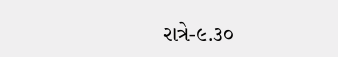રાત્રે-૯.૩૦